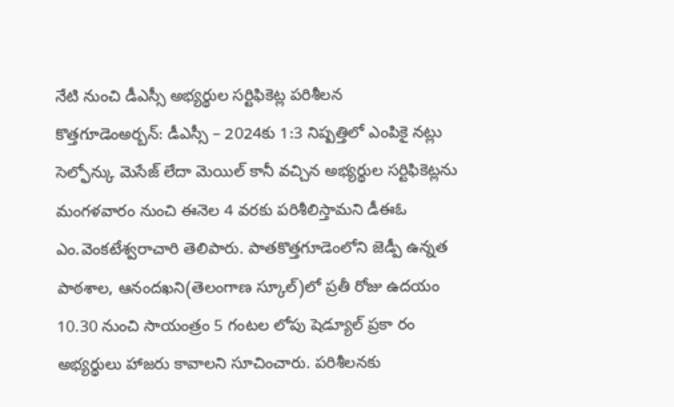నేటి నుంచి డీఎస్సీ అభ్యర్థుల సర్టిఫికెట్ల పరిశీలన
కొత్తగూడెంఅర్బన్: డీఎస్సీ – 2024కు 1:3 నిష్పత్తిలో ఎంపికై నట్లు సెల్ఫోన్కు మెసేజ్ లేదా మెయిల్ కానీ వచ్చిన అభ్యర్థుల సర్టిఫికెట్లను మంగళవారం నుంచి ఈనెల 4 వరకు పరిశీలిస్తామని డీఈఓ ఎం.వెంకటేశ్వరాచారి తెలిపారు. పాతకొత్తగూడెంలోని జెడ్పీ ఉన్నత పాఠశాల, ఆనందఖని(తెలంగాణ స్కూల్)లో ప్రతీ రోజు ఉదయం 10.30 నుంచి సాయంత్రం 5 గంటల లోపు షెడ్యూల్ ప్రకా రం అభ్యర్థులు హాజరు కావాలని సూచించారు. పరిశీలనకు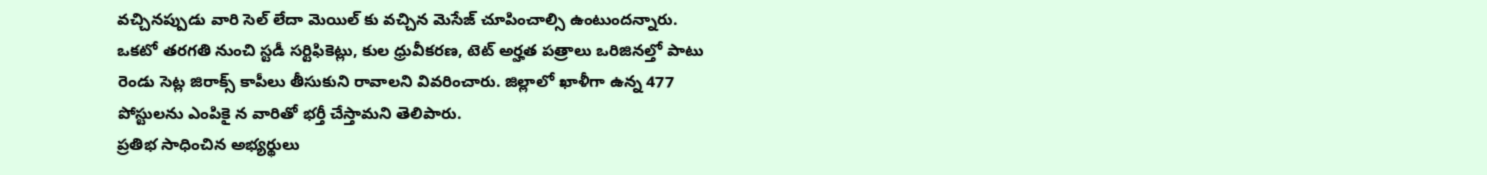వచ్చినప్పుడు వారి సెల్ లేదా మెయిల్ కు వచ్చిన మెసేజ్ చూపించాల్సి ఉంటుందన్నారు. ఒకటో తరగతి నుంచి స్టడీ సర్టిఫికెట్లు, కుల ధ్రువీకరణ, టెట్ అర్హత పత్రాలు ఒరిజినల్తో పాటు రెండు సెట్ల జిరాక్స్ కాపీలు తీసుకుని రావాలని వివరించారు. జిల్లాలో ఖాళీగా ఉన్న 477 పోస్టులను ఎంపికై న వారితో భర్తీ చేస్తామని తెలిపారు.
ప్రతిభ సాధించిన అభ్యర్థులు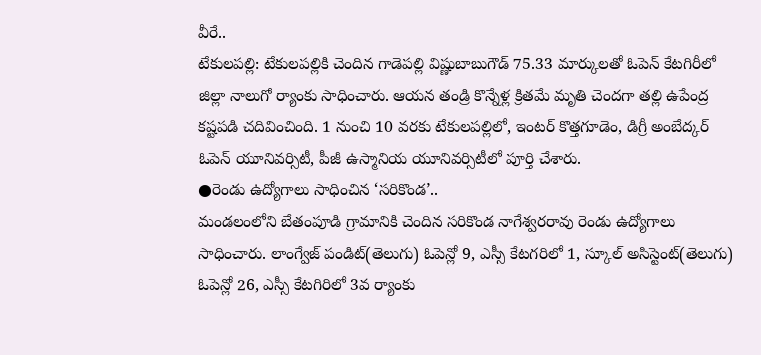వీరే..
టేకులపల్లి: టేకులపల్లికి చెందిన గాడెపల్లి విష్ణుబాబుగౌడ్ 75.33 మార్కులతో ఓపెన్ కేటగిరీలో జిల్లా నాలుగో ర్యాంకు సాధించారు. ఆయన తండ్రి కొన్నేళ్ల క్రితమే మృతి చెందగా తల్లి ఉపేంద్ర కష్టపడి చదివించింది. 1 నుంచి 10 వరకు టేకులపల్లిలో, ఇంటర్ కొత్తగూడెం, డిగ్రీ అంబేద్కర్ ఓపెన్ యూనివర్సిటీ, పీజీ ఉస్మానియ యూనివర్సిటీలో పూర్తి చేశారు.
●రెండు ఉద్యోగాలు సాధించిన ‘సరికొండ’..
మండలంలోని బేతంపూడి గ్రామానికి చెందిన సరికొండ నాగేశ్వరరావు రెండు ఉద్యోగాలు సాధించారు. లాంగ్వేజ్ పండిట్(తెలుగు) ఓపెన్లో 9, ఎస్సీ కేటగరిలో 1, స్కూల్ అసిస్టెంట్(తెలుగు) ఓపెన్లో 26, ఎస్సీ కేటగిరిలో 3వ ర్యాంకు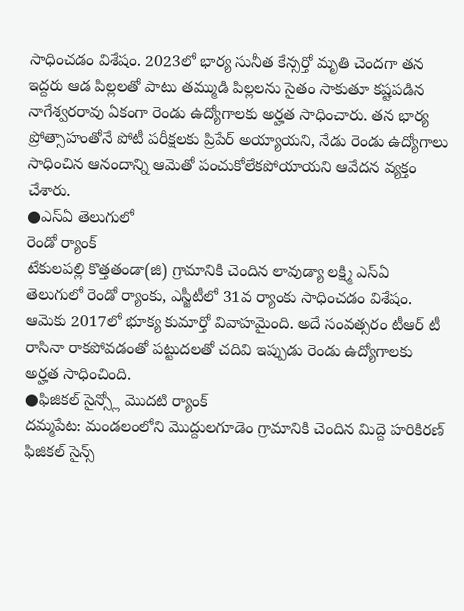సాధించడం విశేషం. 2023లో భార్య సునీత కేన్సర్తో మృతి చెందగా తన ఇద్దరు ఆడ పిల్లలతో పాటు తమ్ముడి పిల్లలను సైతం సాకుతూ కష్టపడిన నాగేశ్వరరావు ఏకంగా రెండు ఉద్యోగాలకు అర్హత సాధించారు. తన భార్య ప్రోత్సాహంతోనే పోటీ పరీక్షలకు ప్రిపేర్ అయ్యాయని, నేడు రెండు ఉద్యోగాలు సాధించిన ఆనందాన్ని ఆమెతో పంచుకోలేకపోయాయని ఆవేదన వ్యక్తం చేశారు.
●ఎస్ఏ తెలుగులో
రెండో ర్యాంక్
టేకులపల్లి కొత్తతండా(జి) గ్రామానికి చెందిన లావుడ్యా లక్ష్మి ఎస్ఏ తెలుగులో రెండో ర్యాంకు, ఎస్జీటీలో 31వ ర్యాంకు సాధించడం విశేషం. ఆమెకు 2017లో భూక్య కుమార్తో వివాహమైంది. అదే సంవత్సరం టీఆర్ టీ రాసినా రాకపోవడంతో పట్టుదలతో చదివి ఇప్పుడు రెండు ఉద్యోగాలకు అర్హత సాధించింది.
●ఫిజికల్ సైన్స్లో మొదటి ర్యాంక్
దమ్మపేట: మండలంలోని మొద్దులగూడెం గ్రామానికి చెందిన మిద్దె హరికిరణ్ ఫిజికల్ సైన్స్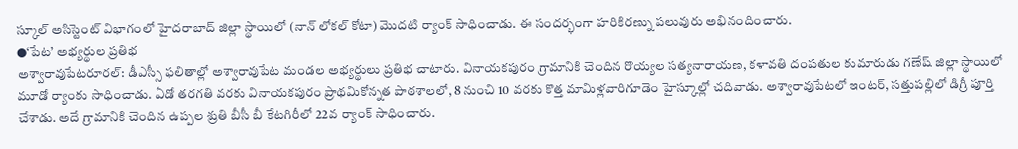స్కూల్ అసిస్టెంట్ విభాగంలో హైదరాబాద్ జిల్లా స్థాయిలో (నాన్ లోకల్ కోటా) మొదటి ర్యాంక్ సాధించాడు. ఈ సందర్భంగా హరికిరణ్ను పలువురు అభినందించారు.
●‘పేట’ అభ్యర్థుల ప్రతిభ
అశ్వారావుపేటరూరల్: డీఎస్సీ ఫలితాల్లో అశ్వారావుపేట మండల అభ్యర్థులు ప్రతిభ చాటారు. వినాయకపురం గ్రామానికి చెందిన రొయ్యల సత్యనారాయణ, కళావతి దంపతుల కుమారుడు గణేష్ జిల్లా స్థాయిలో మూడో ర్యాంకు సాధించాడు. ఏడో తరగతి వరకు వినాయకపురం ప్రాథమికోన్నత పాఠశాలలో, 8 నుంచి 10 వరకు కొత్త మామిళ్లవారిగూడెం హైస్కూల్లో చదివాడు. అశ్వారావుపేటలో ఇంటర్, సత్తుపల్లిలో డిగ్రీ పూర్తి చేశాడు. అదే గ్రామానికి చెందిన ఉప్పల శ్రుతి బీసీ బీ కేటగిరీలో 22వ ర్యాంక్ సాధించారు.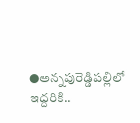●అన్నపురెడ్డిపల్లిలో ఇద్దరికి..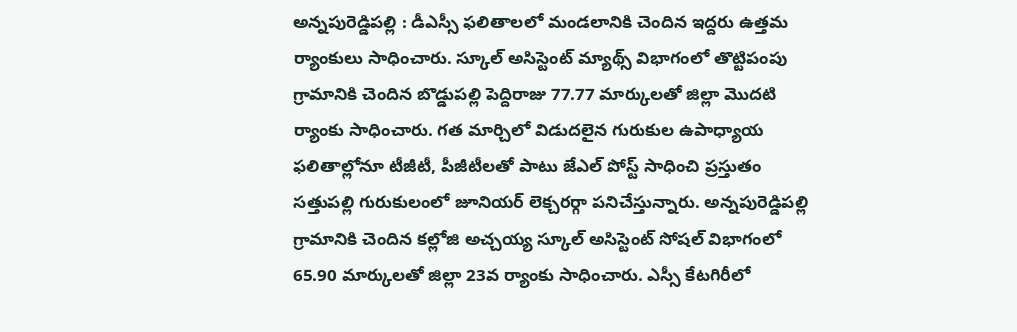అన్నపురెడ్డిపల్లి : డీఎస్సీ ఫలితాలలో మండలానికి చెందిన ఇద్దరు ఉత్తమ ర్యాంకులు సాధించారు. స్కూల్ అసిస్టెంట్ మ్యాథ్స్ విభాగంలో తొట్టిపంపు గ్రామానికి చెందిన బొడ్డుపల్లి పెద్దిరాజు 77.77 మార్కులతో జిల్లా మొదటి ర్యాంకు సాధించారు. గత మార్చిలో విడుదలైన గురుకుల ఉపాధ్యాయ ఫలితాల్లోనూ టీజీటీ, పీజీటీలతో పాటు జేఎల్ పోస్ట్ సాధించి ప్రస్తుతం సత్తుపల్లి గురుకులంలో జూనియర్ లెక్చరర్గా పనిచేస్తున్నారు. అన్నపురెడ్డిపల్లి గ్రామానికి చెందిన కల్లోజి అచ్చయ్య స్కూల్ అసిస్టెంట్ సోషల్ విభాగంలో 65.90 మార్కులతో జిల్లా 23వ ర్యాంకు సాధించారు. ఎస్సీ కేటగిరీలో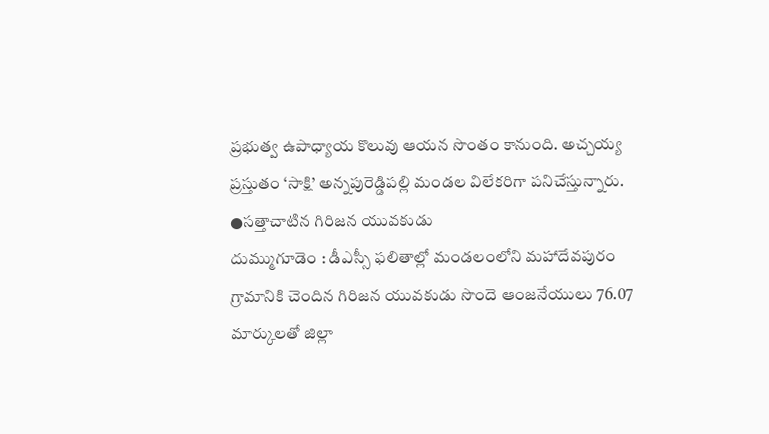ప్రభుత్వ ఉపాధ్యాయ కొలువు ఆయన సొంతం కానుంది. అచ్చయ్య ప్రస్తుతం ‘సాక్షి’ అన్నపురెడ్డిపల్లి మండల విలేకరిగా పనిచేస్తున్నారు.
●సత్తాచాటిన గిరిజన యువకుడు
దుమ్ముగూడెం : డీఎస్సీ ఫలితాల్లో మండలంలోని మహాదేవపురం గ్రామానికి చెందిన గిరిజన యువకుడు సొందె ఆంజనేయులు 76.07 మార్కులతో జిల్లా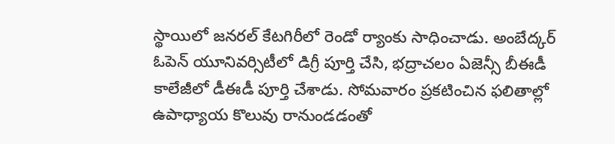స్థాయిలో జనరల్ కేటగిరీలో రెండో ర్యాంకు సాధించాడు. అంబేద్కర్ ఓపెన్ యూనివర్సిటీలో డిగ్రీ పూర్తి చేసి, భద్రాచలం ఏజెన్సీ బీఈడీ కాలేజీలో డీఈడీ పూర్తి చేశాడు. సోమవారం ప్రకటించిన ఫలితాల్లో ఉపాధ్యాయ కొలువు రానుండడంతో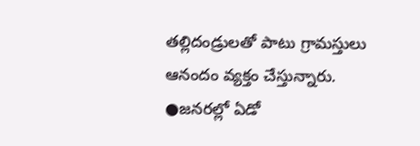తల్లిదండ్రులతో పాటు గ్రామస్తులు ఆనందం వ్యక్తం చేస్తున్నారు.
●జనరల్లో ఏడో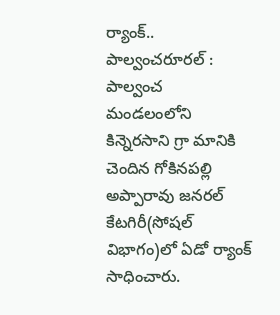ర్యాంక్..
పాల్వంచరూరల్ : పాల్వంచ మండలంలోని కిన్నెరసాని గ్రా మానికి చెందిన గోకినపల్లి అప్పారావు జనరల్ కేటగిరీ(సోషల్ విభాగం)లో ఏడో ర్యాంక్ సాధించారు.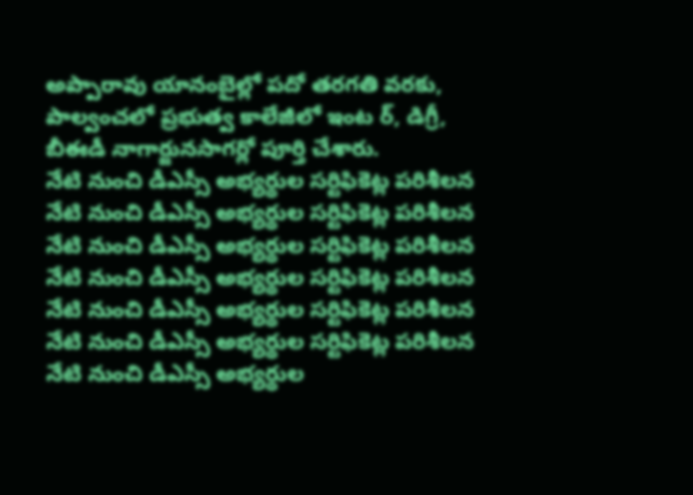అప్పారావు యానంబైల్లో పదో తరగతి వరకు, పాల్వంచలో ప్రభుత్వ కాలేజీలో ఇంట ర్, డిగ్రీ, బీఈడీ నాగార్జునసాగర్లో పూర్తి చేశారు.
నేటి నుంచి డీఎస్సీ అభ్యర్థుల సర్టిఫికెట్ల పరిశీలన
నేటి నుంచి డీఎస్సీ అభ్యర్థుల సర్టిఫికెట్ల పరిశీలన
నేటి నుంచి డీఎస్సీ అభ్యర్థుల సర్టిఫికెట్ల పరిశీలన
నేటి నుంచి డీఎస్సీ అభ్యర్థుల సర్టిఫికెట్ల పరిశీలన
నేటి నుంచి డీఎస్సీ అభ్యర్థుల సర్టిఫికెట్ల పరిశీలన
నేటి నుంచి డీఎస్సీ అభ్యర్థుల సర్టిఫికెట్ల పరిశీలన
నేటి నుంచి డీఎస్సీ అభ్యర్థుల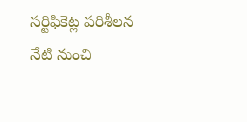సర్టిఫికెట్ల పరిశీలన
నేటి నుంచి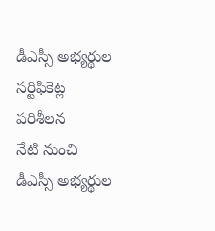డీఎస్సీ అభ్యర్థుల సర్టిఫికెట్ల పరిశీలన
నేటి నుంచి డీఎస్సీ అభ్యర్థుల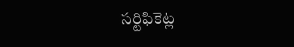సర్టిఫికెట్ల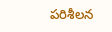పరిశీలన